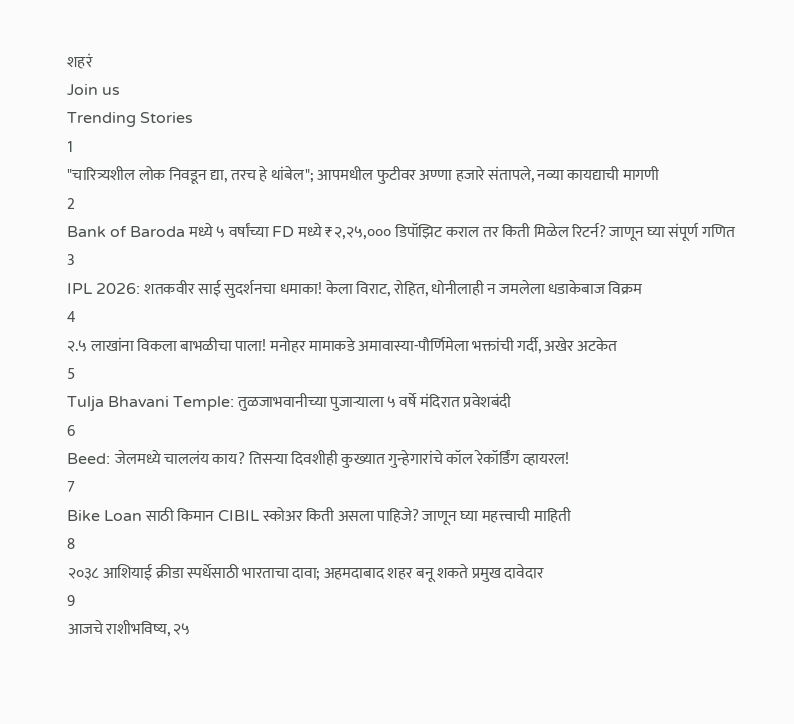शहरं
Join us
Trending Stories
1
"चारित्र्यशील लोक निवडून द्या, तरच हे थांबेल"; आपमधील फुटीवर अण्णा हजारे संतापले, नव्या कायद्याची मागणी
2
Bank of Baroda मध्ये ५ वर्षांच्या FD मध्ये ₹२,२५,००० डिपॉझिट कराल तर किती मिळेल रिटर्न? जाणून घ्या संपूर्ण गणित
3
IPL 2026: शतकवीर साई सुदर्शनचा धमाका! केला विराट, रोहित, धोनीलाही न जमलेला धडाकेबाज विक्रम
4
२.५ लाखांना विकला बाभळीचा पाला! मनोहर मामाकडे अमावास्या-पौर्णिमेला भक्तांची गर्दी, अखेर अटकेत
5
Tulja Bhavani Temple: तुळजाभवानीच्या पुजाऱ्याला ५ वर्षे मंदिरात प्रवेशबंदी
6
Beed: जेलमध्ये चाललंय काय? तिसऱ्या दिवशीही कुख्यात गुन्हेगारांचे कॉल रेकॉर्डिंग व्हायरल!
7
Bike Loan साठी किमान CIBIL स्कोअर किती असला पाहिजे? जाणून घ्या महत्त्वाची माहिती
8
२०३८ आशियाई क्रीडा स्पर्धेसाठी भारताचा दावा; अहमदाबाद शहर बनू शकते प्रमुख दावेदार
9
आजचे राशीभविष्य, २५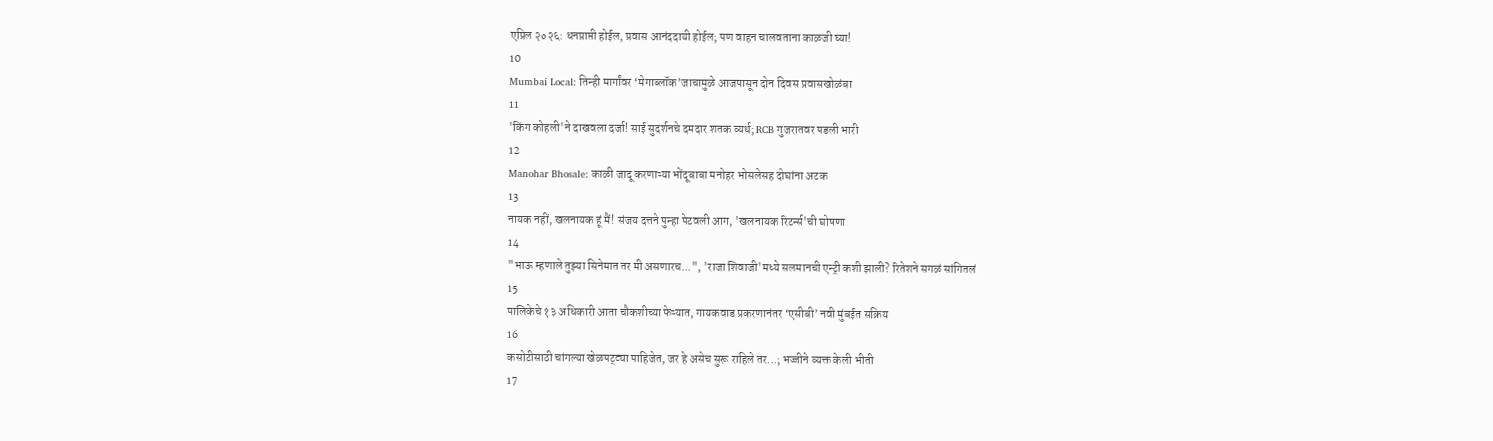एप्रिल २०२६: धनप्राप्ती होईल, प्रवास आनंददायी होईल; पण वाहन चालवताना काळजी घ्या!
10
Mumbai Local: तिन्ही मार्गांवर ‘मेगाब्लॉक’जाचामुळे आजपासून दोन दिवस प्रवासखोळंबा
11
'किंग कोहली'ने दाखवला दर्जा! साई सुदर्शनचे दमदार शतक व्यर्थ; RCB गुजरातवर पडली भारी
12
Manohar Bhosale: काळी जादू करणाऱ्या भोंदूबाबा मनोहर भोसलेसह दोघांना अटक
13
नायक नहीं, खलनायक हूं मैं! संजय दत्तने पुन्हा पेटवली आग, 'खलनायक रिटर्न्स'ची घोषणा
14
"भाऊ म्हणाले तुझ्या सिनेमात तर मी असणारच...", 'राजा शिवाजी'मध्ये सलमानची एन्ट्री कशी झाली? रितेशने सगळं सांगितलं
15
पालिकेचे १३ अधिकारी आता चौकशीच्या फेऱ्यात, गायकवाड प्रकरणानंतर ‘एसीबी’ नवी मुंबईत सक्रिय
16
कसोटीसाठी चांगल्या खेळपट्ट्या पाहिजेत, जर हे असेच सुरू राहिले तर...; भज्जीने व्यक्त केली भीती
17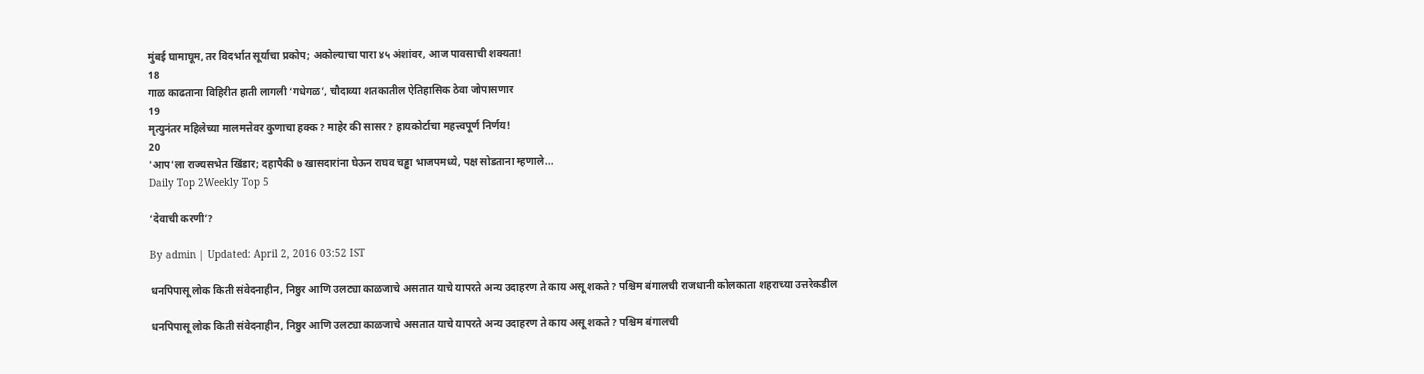मुंबई घामाघूम, तर विदर्भात सूर्याचा प्रकोप; अकोल्याचा पारा ४५ अंशांवर, आज पावसाची शक्यता!
18
गाळ काढताना विहिरीत हाती लागली ‘गधेगळ’, चौदाव्या शतकातील ऐतिहासिक ठेवा जोपासणार
19
मृत्युनंतर महिलेच्या मालमत्तेवर कुणाचा हक्क? माहेर की सासर? हायकोर्टाचा महत्त्वपूर्ण निर्णय!
20
'आप'ला राज्यसभेत खिंडार; दहापैकी ७ खासदारांना घेऊन राघव चड्ढा भाजपमध्ये, पक्ष सोडताना म्हणाले...
Daily Top 2Weekly Top 5

‘देवाची करणी’?

By admin | Updated: April 2, 2016 03:52 IST

धनपिपासू लोक किती संवेदनाहीन, निष्ठुर आणि उलट्या काळजाचे असतात याचे यापरते अन्य उदाहरण ते काय असू शकते? पश्चिम बंगालची राजधानी कोलकाता शहराच्या उत्तरेकडील

धनपिपासू लोक किती संवेदनाहीन, निष्ठुर आणि उलट्या काळजाचे असतात याचे यापरते अन्य उदाहरण ते काय असू शकते? पश्चिम बंगालची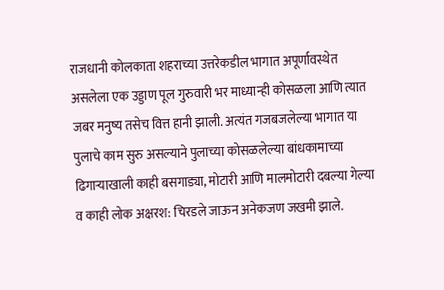राजधानी कोलकाता शहराच्या उत्तरेकडील भागात अपूर्णावस्थेत असलेला एक उड्डाण पूल गुरुवारी भर माध्यान्ही कोसळला आणि त्यात जबर मनुष्य तसेच वित्त हानी झाली. अत्यंत गजबजलेल्या भागात या पुलाचे काम सुरु असल्याने पुलाच्या कोसळलेल्या बांधकामाच्या ढिगाऱ्याखाली काही बसगाड्या, मोटारी आणि मालमोटारी दबल्या गेल्या व काही लोक अक्षरश: चिरडले जाऊन अनेकजण जखमी झाले.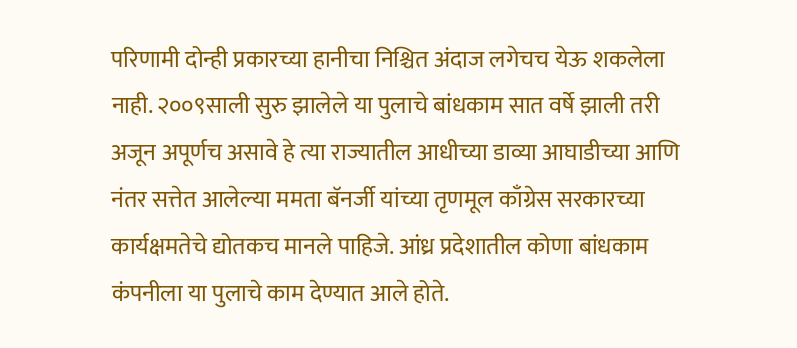परिणामी दोन्ही प्रकारच्या हानीचा निश्चित अंदाज लगेचच येऊ शकलेला नाही. २००९साली सुरु झालेले या पुलाचे बांधकाम सात वर्षे झाली तरी अजून अपूर्णच असावे हे त्या राज्यातील आधीच्या डाव्या आघाडीच्या आणि नंतर सत्तेत आलेल्या ममता बॅनर्जी यांच्या तृणमूल काँग्रेस सरकारच्या कार्यक्षमतेचे द्योतकच मानले पाहिजे. आंध्र प्रदेशातील कोणा बांधकाम कंपनीला या पुलाचे काम देण्यात आले होते.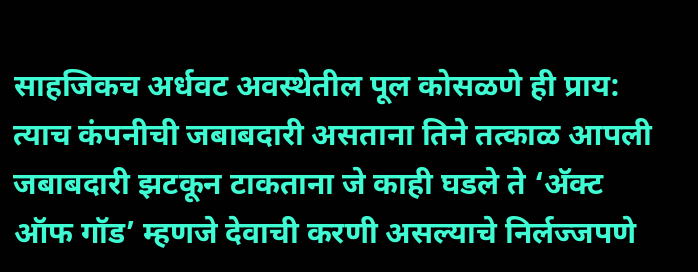साहजिकच अर्धवट अवस्थेतील पूल कोसळणे ही प्राय: त्याच कंपनीची जबाबदारी असताना तिने तत्काळ आपली जबाबदारी झटकून टाकताना जे काही घडले ते ‘अ‍ॅक्ट ऑफ गॉड’ म्हणजे देवाची करणी असल्याचे निर्लज्जपणे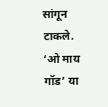सांगून टाकले. ‘ओ माय गॉड’ या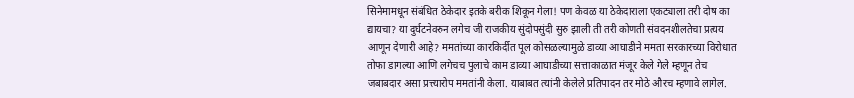सिनेमामधून संबंधित ठेकेदार इतके बरीक शिकून गेला! पण केवळ या ठेकेदाराला एकट्याला तरी दोष का द्यायचा? या दुर्घटनेवरुन लगेच जी राजकीय सुंदोपसुंदी सुरु झाली ती तरी कोणती संवदनशीलतेचा प्रत्यय आणून देणारी आहे? ममतांच्या कारकिर्दीत पूल कोसळल्यामुळे डाव्या आघाडीने ममता सरकारच्या विरोधात तोफा डागल्या आणि लगेचच पुलाचे काम डाव्या आघाडीच्या सत्ताकाळात मंजूर केले गेले म्हणून तेच जबाबदार असा प्रत्त्यारोप ममतांनी केला. याबाबत त्यांनी केलेले प्रतिपादन तर मोठे औरच म्हणावे लागेल.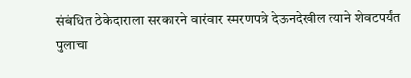संबंधित ठेकेदाराला सरकारने वारंवार स्मरणपत्रे देऊनदेखील त्याने शेवटपर्यंत पुलाचा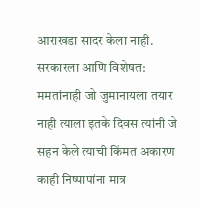आराखडा सादर केला नाही. सरकारला आणि विशेषत: ममतांनाही जो जुमानायला तयार नाही त्याला इतके दिवस त्यांनी जे सहन केले त्याची किंमत अकारण काही निष्पापांना मात्र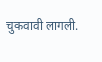चुकवावी लागली.